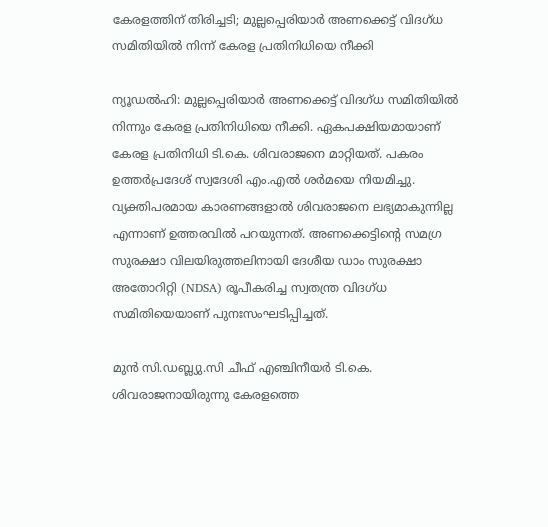കേരളത്തിന് തിരിച്ചടി; മുല്ലപ്പെരിയാർ അണക്കെട്ട് വിദഗ്ധ സമിതിയിൽ നിന്ന് കേരള പ്രതിനിധിയെ നീക്കി

ന്യൂഡൽഹി: മുല്ലപ്പെരിയാർ അണക്കെട്ട് വിദഗ്ധ സമിതിയിൽ നിന്നും കേരള പ്രതിനിധിയെ നീക്കി. ഏകപക്ഷിയമായാണ് കേരള പ്രതിനിധി ടി.കെ. ശിവരാജനെ മാറ്റിയത്. പകരം ഉത്തർപ്രദേശ് സ്വദേശി എം.എൽ ശർമയെ നിയമിച്ചു. വ്യക്തിപരമായ കാരണങ്ങളാൽ ശിവരാജനെ ലഭ്യമാകുന്നില്ല എന്നാണ് ഉത്തരവിൽ പറയുന്നത്. അണക്കെട്ടിന്റെ സമഗ്ര സുരക്ഷാ വിലയിരുത്തലിനായി ദേശീയ ഡാം സുരക്ഷാ അതോറിറ്റി (NDSA) രൂപീകരിച്ച സ്വതന്ത്ര വിദഗ്ധ സമിതിയെയാണ് പുനഃസംഘടിപ്പിച്ചത്.

മുൻ സി.ഡബ്ല്യു.സി ചീഫ് എഞ്ചിനീയർ ടി.കെ. ശിവരാജനായിരുന്നു കേരളത്തെ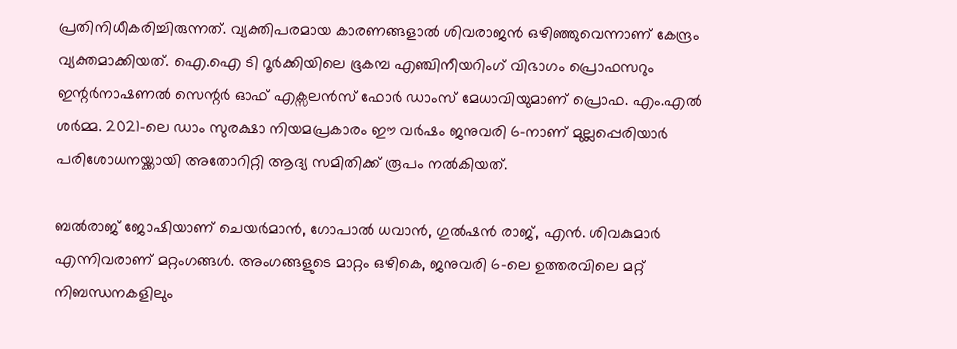പ്രതിനിധീകരിച്ചിരുന്നത്. വ്യക്തിപരമായ കാരണങ്ങളാൽ ശിവരാജൻ ഒഴിഞ്ഞുവെന്നാണ് കേന്ദ്രം വ്യക്തമാക്കിയത്. ഐ.ഐ ടി റൂർക്കിയിലെ ഭൂകമ്പ എഞ്ചിനീയറിംഗ് വിഭാഗം പ്രൊഫസറും ഇന്റർനാഷണൽ സെന്റർ ഓഫ് എക്സലൻസ് ഫോർ ഡാംസ് മേധാവിയുമാണ് പ്രൊഫ. എം.എൽ ശർമ്മ. 2021-ലെ ഡാം സുരക്ഷാ നിയമപ്രകാരം ഈ വർഷം ജനുവരി 6-നാണ് മുല്ലപ്പെരിയാർ പരിശോധനയ്ക്കായി അതോറിറ്റി ആദ്യ സമിതിക്ക് രൂപം നൽകിയത്.

ബൽരാജ് ജോഷിയാണ് ചെയർമാൻ, ഗോപാൽ ധവാൻ, ഗുൽഷൻ രാജ്, എൻ. ശിവകുമാർ എന്നിവരാണ് മറ്റംഗങ്ങൾ. അംഗങ്ങളുടെ മാറ്റം ഒഴികെ, ജനുവരി 6-ലെ ഉത്തരവിലെ മറ്റ് നിബന്ധനകളിലും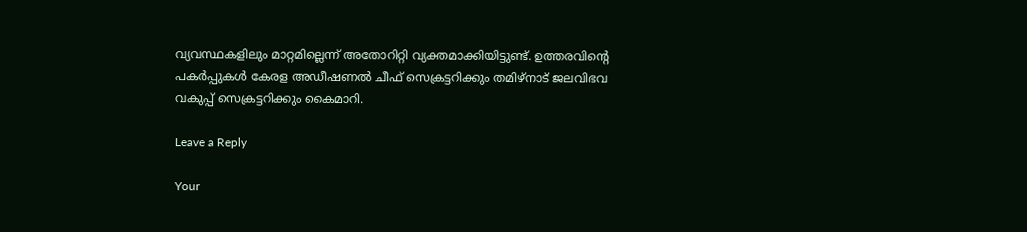വ്യവസ്ഥകളിലും മാറ്റമില്ലെന്ന് അതോറിറ്റി വ്യക്തമാക്കിയിട്ടുണ്ട്. ഉത്തരവിന്റെ പകർപ്പുകൾ കേരള അഡീഷണൽ ചീഫ് സെക്രട്ടറിക്കും തമിഴ്നാട് ജലവിഭവ വകുപ്പ് സെക്രട്ടറിക്കും കൈമാറി.

Leave a Reply

Your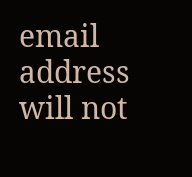email address will not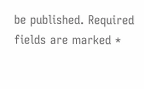be published. Required fields are marked *